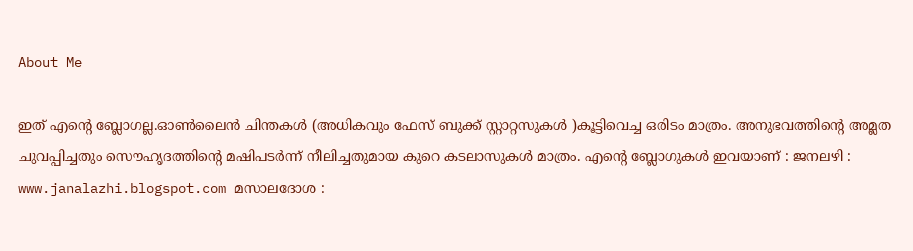About Me

ഇത് എന്റെ ബ്ലോഗല്ല.ഓണ്‍ലൈന്‍ ചിന്തകള്‍ (അധികവും ഫേസ് ബുക്ക് സ്റ്റാറ്റസുകള്‍ )കൂട്ടിവെച്ച ഒരിടം മാത്രം. അനുഭവത്തിന്റെ അമ്ലത ചുവപ്പിച്ചതും സൌഹൃദത്തിന്റെ മഷിപടര്‍ന്ന് നീലിച്ചതുമായ കുറെ കടലാസുകള്‍ മാത്രം. എന്റെ ബ്ലോഗുകള്‍ ഇവയാണ് : ജനലഴി : www.janalazhi.blogspot.com മസാലദോശ :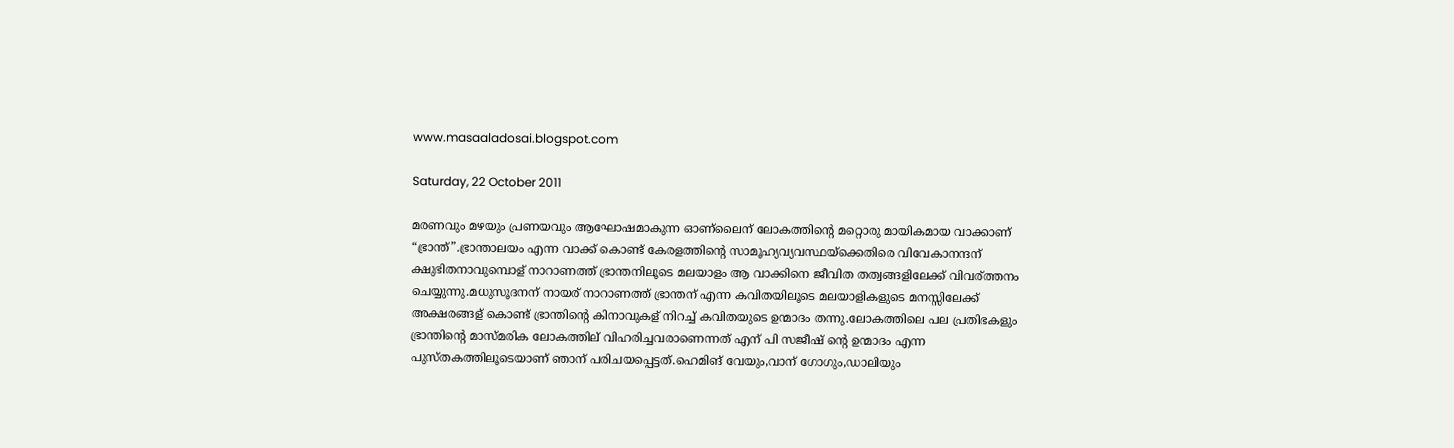www.masaaladosai.blogspot.com

Saturday, 22 October 2011

മരണവും മഴയും പ്രണയവും ആഘോഷമാകുന്ന ഓണ്ലൈന് ലോകത്തിന്റെ മറ്റൊരു മായികമായ വാക്കാണ് “ഭ്രാന്ത്”.ഭ്രാന്താലയം എന്ന വാക്ക് കൊണ്ട് കേരളത്തിന്റെ സാമൂഹ്യവ്യവസ്ഥയ്ക്കെതിരെ വിവേകാനന്ദന് ക്ഷുഭിതനാവുമ്പൊള് നാറാണത്ത് ഭ്രാന്തനിലൂടെ മലയാളം ആ വാക്കിനെ ജീവിത തത്വങ്ങളിലേക്ക് വിവര്ത്തനം ചെയ്യുന്നു.മധുസൂദനന് നായര് നാറാണത്ത് ഭ്രാന്തന് എന്ന കവിതയിലൂടെ മലയാളികളുടെ മനസ്സിലേക്ക് അക്ഷരങ്ങള് കൊണ്ട് ഭ്രാന്തിന്റെ കിനാവുകള് നിറച്ച് കവിതയുടെ ഉന്മാദം തന്നു.ലോകത്തിലെ പല പ്രതിഭകളും ഭ്രാന്തിന്റെ മാസ്മരിക ലോകത്തില് വിഹരിച്ചവരാണെന്നത് എന് പി സജീഷ് ന്റെ ഉന്മാദം എന്ന പുസ്തകത്തിലൂടെയാണ് ഞാന് പരിചയപ്പെട്ടത്.ഹെമിങ് വേയും,വാന് ഗോഗും,ഡാലിയും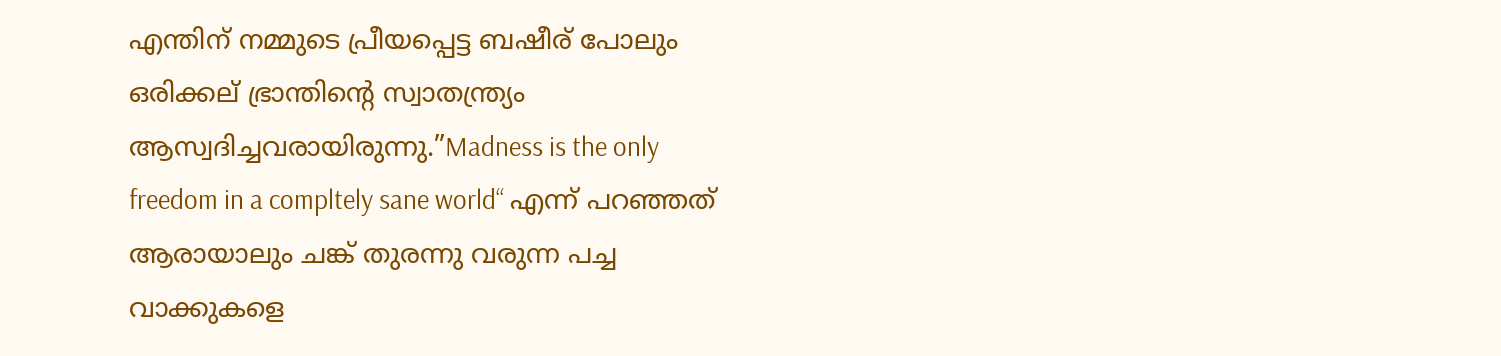എന്തിന് നമ്മുടെ പ്രീയപ്പെട്ട ബഷീര് പോലും ഒരിക്കല് ഭ്രാന്തിന്റെ സ്വാതന്ത്ര്യം ആസ്വദിച്ചവരായിരുന്നു.”Madness is the only freedom in a compltely sane world“ എന്ന് പറഞ്ഞത് ആരായാലും ചങ്ക് തുരന്നു വരുന്ന പച്ച വാക്കുകളെ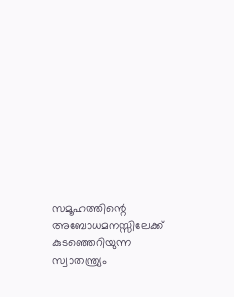സമൂഹത്തിന്റെ അബോധമനസ്സിലേക്ക് കുടഞ്ഞെറിയുന്ന സ്വാതന്ത്ര്യം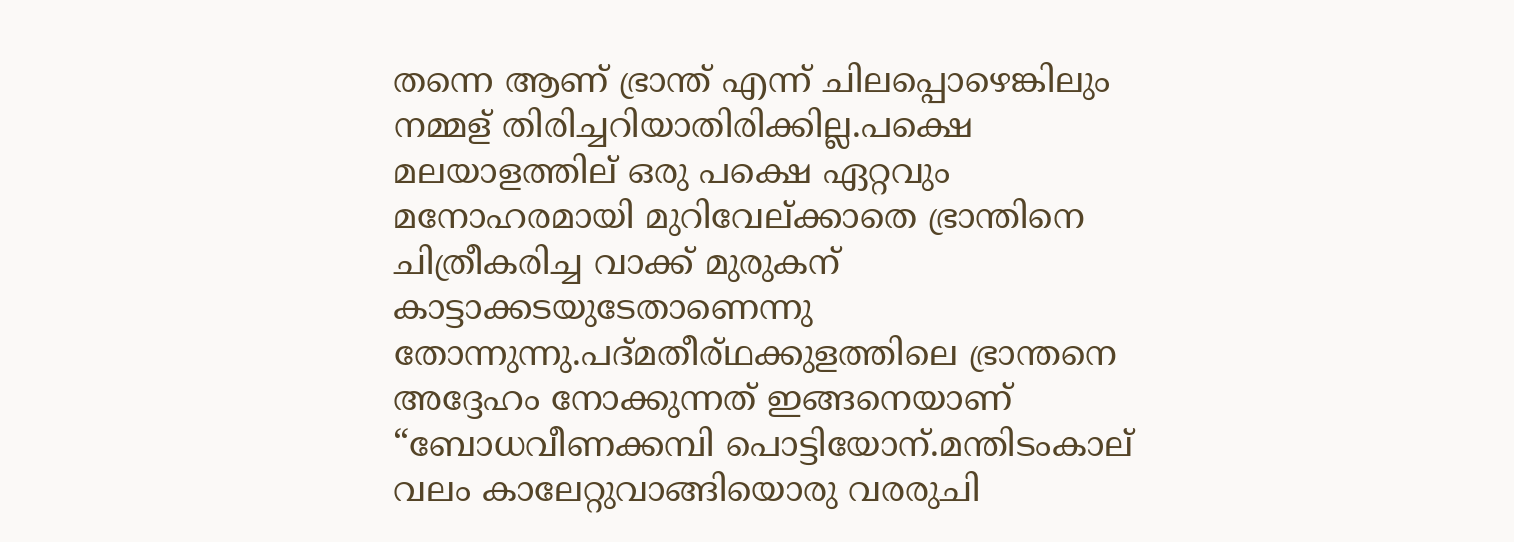തന്നെ ആണ് ഭ്രാന്ത് എന്ന് ചിലപ്പൊഴെങ്കിലും നമ്മള് തിരിച്ചറിയാതിരിക്കില്ല.പക്ഷെ മലയാളത്തില് ഒരു പക്ഷെ ഏറ്റവും മനോഹരമായി മുറിവേല്ക്കാതെ ഭ്രാന്തിനെ ചിത്രീകരിച്ച വാക്ക് മുരുകന് കാട്ടാക്കടയുടേതാണെന്നു തോന്നുന്നു.പദ്മതീര്ഥക്കുളത്തിലെ ഭ്രാന്തനെ അദ്ദേഹം നോക്കുന്നത് ഇങ്ങനെയാണ് “ബോധവീണക്കമ്പി പൊട്ടിയോന്.മന്തിടംകാല് വലം കാലേറ്റുവാങ്ങിയൊരു വരരുചി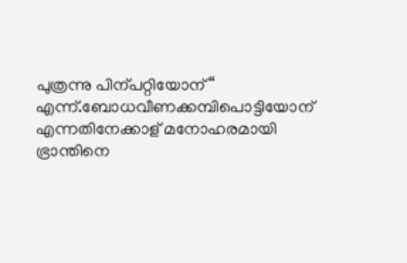പുത്രന്നു പിന്പറ്റിയോന്“ എന്ന്.ബോധവീണക്കമ്പിപൊട്ടിയോന് എന്നതിനേക്കാള് മനോഹരമായി ഭ്രാന്തിനെ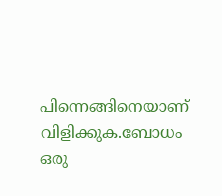പിന്നെങ്ങിനെയാണ് വിളിക്കുക.ബോധം ഒരു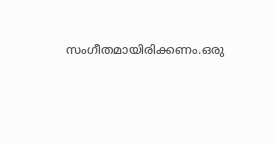സംഗീതമായിരിക്കണം.ഒരു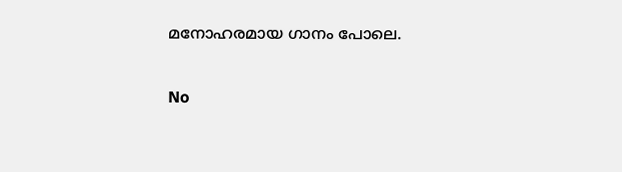മനോഹരമായ ഗാനം പോലെ.

No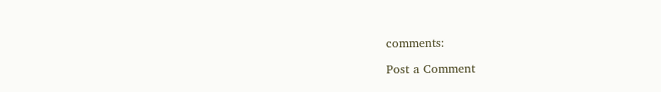comments:

Post a Comment